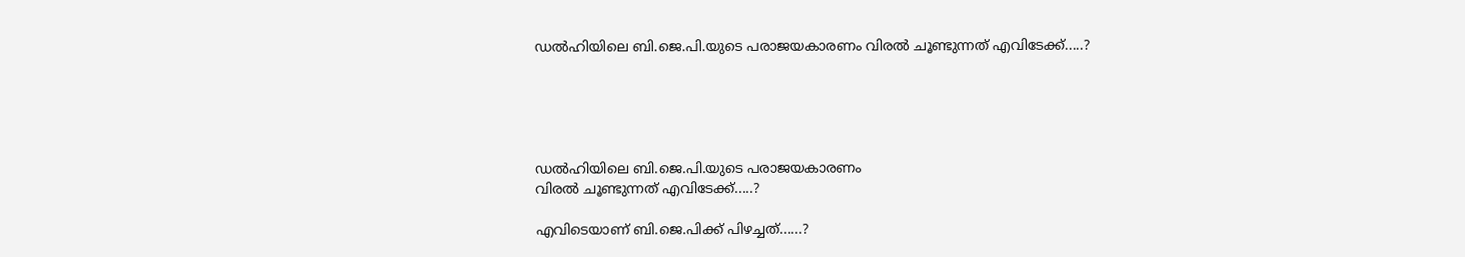ഡല്‍ഹിയിലെ ബി.ജെ.പി.യുടെ പരാജയകാരണം വിരല്‍ ചൂണ്ടുന്നത്‌ എവിടേക്ക്‌.....?





ഡല്‍ഹിയിലെ ബി.ജെ.പി.യുടെ പരാജയകാരണം
വിരല്‍ ചൂണ്ടുന്നത്‌ എവിടേക്ക്‌.....?

എവിടെയാണ്‌ ബി.ജെ.പിക്ക്‌ പിഴച്ചത്‌......?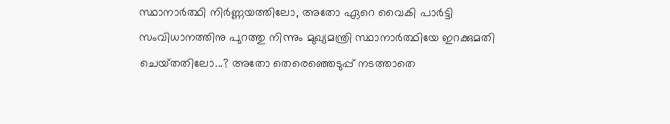സ്ഥാനാര്‍ത്ഥി നിര്‍ണ്ണയത്തിലോ, അതോ ഏറെ വൈകി പാര്‍ട്ടി സംവിധാനത്തിനു പുറത്തു നിന്നും മുഖ്യമന്ത്രി സ്ഥാനാര്‍ത്ഥിയേ ഇറക്കുമതി ചെയ്‌തതിലോ...? അതോ തെരെഞ്ഞെടുപ്പ്‌ നടത്താതെ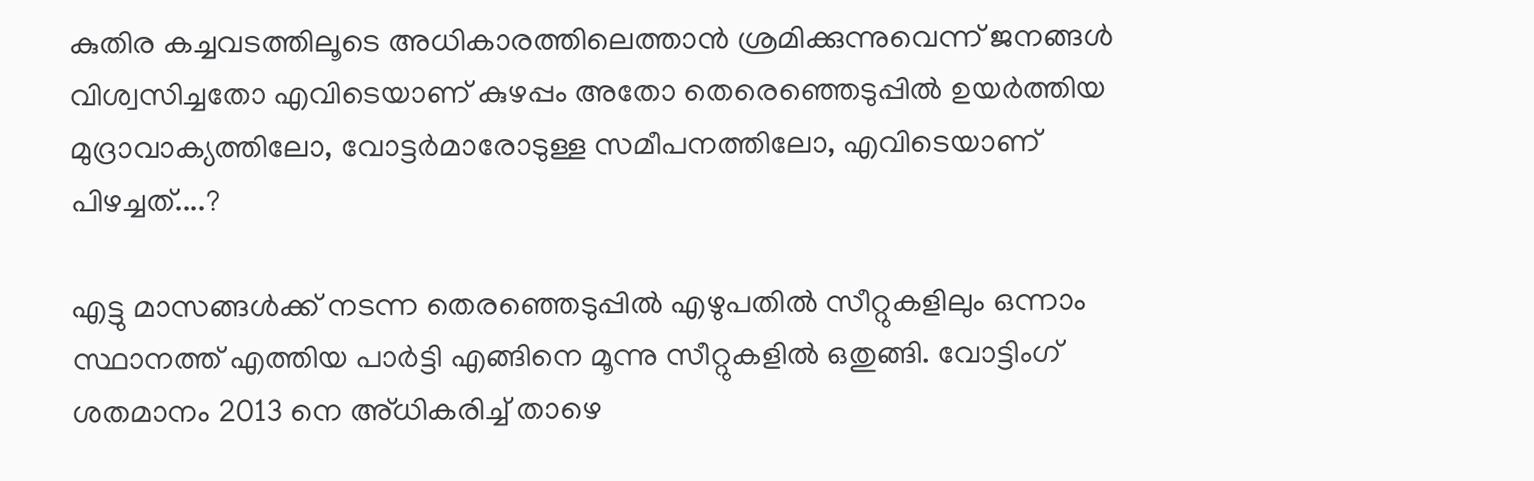കുതിര കച്ചവടത്തിലൂടെ അധികാരത്തിലെത്താന്‍ ശ്രമിക്കുന്നുവെന്ന്‌ ജനങ്ങള്‍ വിശ്വസിച്ചതോ എവിടെയാണ്‌ കുഴപ്പം അതോ തെരെഞ്ഞെടുപ്പില്‍ ഉയര്‍ത്തിയ മുദ്രാവാക്യത്തിലോ, വോട്ടര്‍മാരോടുള്ള സമീപനത്തിലോ, എവിടെയാണ്‌ പിഴച്ചത്‌....?

എട്ടു മാസങ്ങള്‍ക്ക്‌ നടന്ന തെരഞ്ഞെടുപ്പില്‍ എഴുപതില്‍ സീറ്റുകളിലും ഒന്നാം സ്ഥാനത്ത്‌ എത്തിയ പാര്‍ട്ടി എങ്ങിനെ മൂന്നു സീറ്റുകളില്‍ ഒതുങ്ങി. വോട്ടിംഗ്‌ ശതമാനം 2013 നെ അ്‌ധികരിച്ച്‌ താഴെ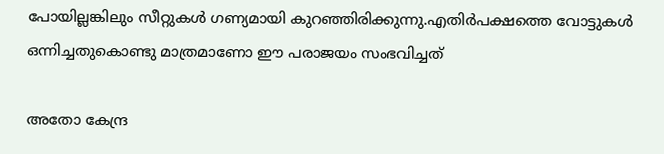പോയില്ലങ്കിലും സീറ്റുകള്‍ ഗണ്യമായി കുറഞ്ഞിരിക്കുന്നു.എതിര്‍പക്ഷത്തെ വോട്ടുകള്‍ ഒന്നിച്ചതുകൊണ്ടു മാത്രമാണോ ഈ പരാജയം സംഭവിച്ചത്‌

അതോ കേന്ദ്ര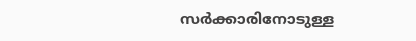സര്‍ക്കാരിനോടുള്ള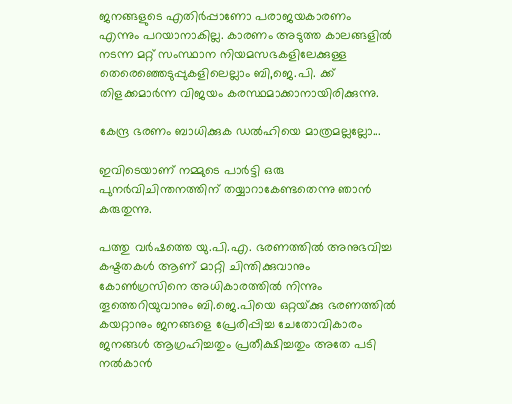ജനങ്ങളുടെ എതിര്‍പ്പാണോ പരാജയകാരണം
എന്നും പറയാനാകില്ല. കാരണം അടുത്ത കാലങ്ങളില്‍ നടന്ന മറ്റ്‌ സംസ്ഥാന നിയമസഭകളിലേക്കുള്ള തെരെഞ്ഞെടുപ്പുകളിലെല്ലാം ബി,ജെ.പി. ക്ക്‌ തിളക്കമാര്‍ന്ന വിജയം കരസ്ഥമാക്കാനായിരിക്കുന്നു.

കേന്ദ്ര ഭരണം ബാധിക്കുക ഡല്‍ഹിയെ മാത്രമല്ലല്ലോ...

ഇവിടെയാണ്‌ നമ്മുടെ പാര്‍ട്ടി ഒരു പുനര്‍വിചിന്തനത്തിന്‌ തയ്യാറാകേണ്ടതെന്നു ഞാന്‍ കരുതുന്നു.

പത്തു വര്‍ഷത്തെ യു.പി.എ. ഭരണത്തില്‍ അനുഭവിച്ച കഷ്ടതകള്‍ ആണ്‌ മാറ്റി ചിന്തിക്കുവാനും കോണ്‍ഗ്രസിനെ അധികാരത്തില്‍ നിന്നും തൂത്തെറിയുവാനും ബി.ജെ.പിയെ ഒറ്റയ്‌ക്കു ഭരണത്തില്‍ കയറ്റാനും ജനങ്ങളെ പ്രേരിപ്പിച്ച ചേതോവികാരം
ജനങ്ങള്‍ ആഗ്രഹിച്ചതും പ്രതീക്ഷിച്ചതും അതേ പടി നല്‍കാന്‍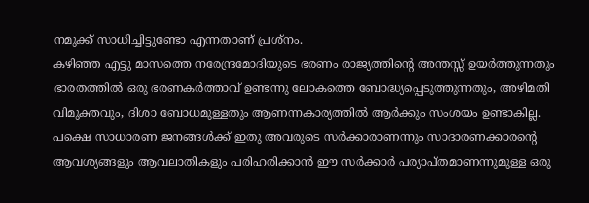നമുക്ക്‌ സാധിച്ചിട്ടുണ്ടോ എന്നതാണ്‌ പ്രശ്‌നം.
കഴിഞ്ഞ എട്ടു മാസത്തെ നരേന്ദ്രമോദിയുടെ ഭരണം രാജ്യത്തിന്റെ അന്തസ്സ്‌ ഉയര്‍ത്തുന്നതും ഭാരതത്തില്‍ ഒരു ഭരണകര്‍ത്താവ്‌ ഉണ്ടന്നു ലോകത്തെ ബോദ്ധ്യപ്പെടുത്തുന്നതും, അഴിമതി വിമുക്തവും, ദിശാ ബോധമുള്ളതും ആണന്നകാര്യത്തില്‍ ആര്‍ക്കും സംശയം ഉണ്ടാകില്ല.
പക്ഷെ സാധാരണ ജനങ്ങള്‍ക്ക്‌ ഇതു അവരുടെ സര്‍ക്കാരാണന്നും സാദാരണക്കാരന്റെ ആവശ്യങ്ങളും ആവലാതികളും പരിഹരിക്കാന്‍ ഈ സര്‍ക്കാര്‍ പര്യാപ്‌തമാണന്നുമുള്ള ഒരു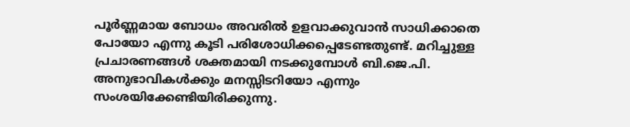പൂര്‍ണ്ണമായ ബോധം അവരില്‍ ഉളവാക്കുവാന്‍ സാധിക്കാതെ പോയോ എന്നു കൂടി പരിശോധിക്കപ്പെടേണ്ടതുണ്ട്‌. മറിച്ചുള്ള പ്രചാരണങ്ങള്‍ ശക്തമായി നടക്കുമ്പോള്‍ ബി.ജെ.പി. അനുഭാവികള്‍ക്കും മനസ്സിടറിയോ എന്നും സംശയിക്കേണ്ടിയിരിക്കുന്നു.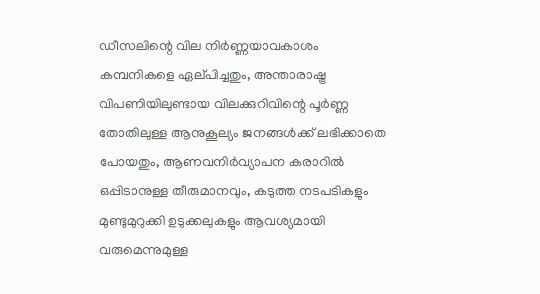ഡീസലിന്റെ വില നിര്‍ണ്ണയാവകാശം കമ്പനികളെ ഏല്‌പിച്ചതും, അന്താരാഷ്ട്ര വിപണിയിലുണ്ടായ വിലക്കുറിവിന്റെ പൂര്‍ണ്ണ തോതിലുള്ള ആനുകൂല്യം ജനങ്ങള്‍ക്ക്‌ ലഭിക്കാതെ പോയതും, ആണവനിര്‍വ്യാപന കരാറില്‍ ഒപ്പിടാനുള്ള തീരുമാനവും, കടുത്ത നടപടികളും മുണ്ടുമുറുക്കി ഉടുക്കലുകളും ആവശ്യമായി വരുമെന്നുമുള്ള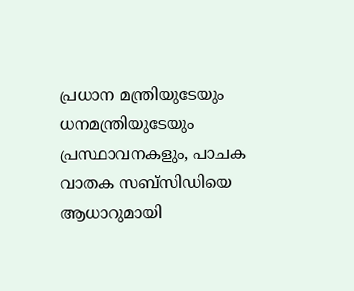പ്രധാന മന്ത്രിയുടേയും ധനമന്ത്രിയുടേയും പ്രസ്ഥാവനകളും, പാചക വാതക സബ്‌സിഡിയെ ആധാറുമായി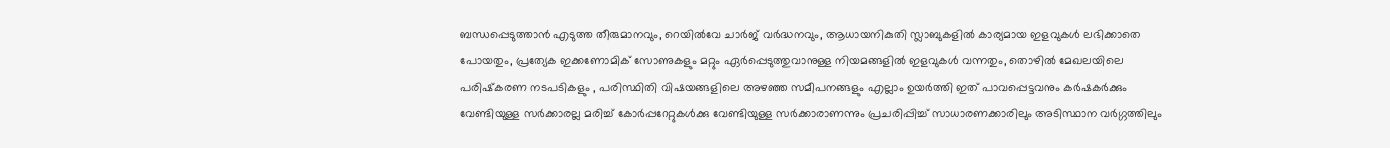ബന്ധപ്പെടുത്താന്‍ എടുത്ത തീരുമാനവും, റെയില്‍വേ ചാര്‍ജ്‌ വര്‍ദ്ധനവും, ആധായനികുതി സ്ലാബുകളില്‍ കാര്യമായ ഇളവുകള്‍ ലഭിക്കാതെ പോയതും, പ്രത്യേക ഇക്കണോമിക്‌ സോണുകളും മറ്റും ഏര്‍പ്പെടുത്തുവാനുള്ള നിയമങ്ങളില്‍ ഇളവുകള്‍ വന്നതും, തൊഴില്‍ മേഖലയിലെ പരിഷ്‌കരണ നടപടികളും , പരിസ്ഥിതി വിഷയങ്ങളിലെ അഴഞ്ഞ സമീപനങ്ങളും എല്ലാം ഉയര്‍ത്തി ഇത്‌ പാവപ്പെട്ടവനും കര്‍ഷകര്‍ക്കും വേണ്ടിയുള്ള സര്‍ക്കാരല്ല മരിച്ച്‌ കോര്‍പ്പറേറ്റുകള്‍ക്കു വേണ്ടിയുള്ള സര്‍ക്കാരാണന്നും പ്രചരിപ്പിച്ച്‌ സാധാരണക്കാരിലും അടിസ്ഥാന വര്‍ഗ്ഗത്തിലും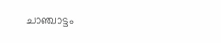ചാഞ്ചാട്ടം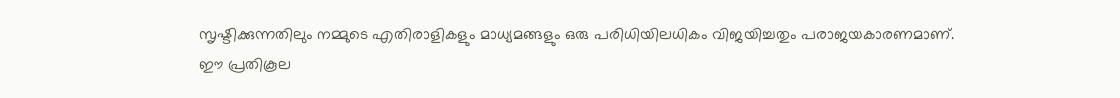സൃഷ്ടിക്കുന്നതിലും നമ്മുടെ എതിരാളികളും മാധ്യമങ്ങളും ഒരു പരിധിയിലധികം വിജയിച്ചതും പരാജയകാരണമാണ്‌.
ഈ പ്രതികൂല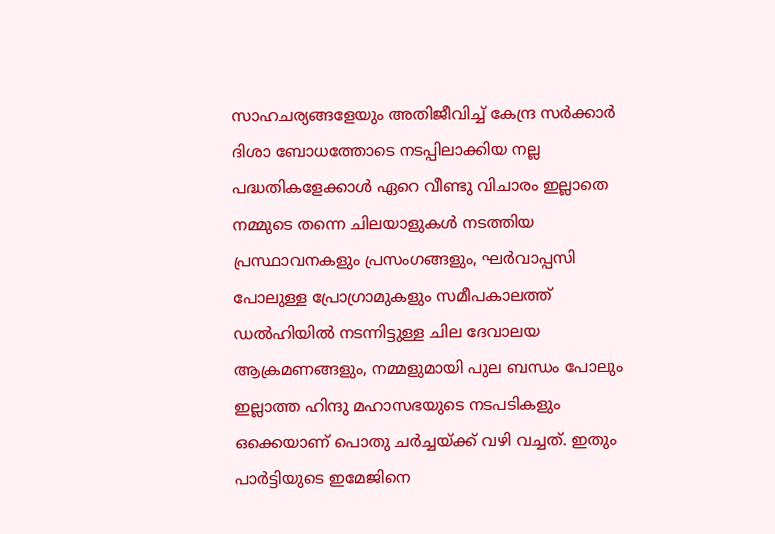സാഹചര്യങ്ങളേയും അതിജീവിച്ച്‌ കേന്ദ്ര സര്‍ക്കാര്‍ ദിശാ ബോധത്തോടെ നടപ്പിലാക്കിയ നല്ല പദ്ധതികളേക്കാള്‍ ഏറെ വീണ്ടു വിചാരം ഇല്ലാതെ നമ്മുടെ തന്നെ ചിലയാളുകള്‍ നടത്തിയ പ്രസ്ഥാവനകളും പ്രസംഗങ്ങളും, ഘര്‍വാപ്പസി പോലുള്ള പ്രോഗ്രാമുകളും സമീപകാലത്ത്‌ ഡല്‍ഹിയില്‍ നടന്നിട്ടുള്ള ചില ദേവാലയ ആക്രമണങ്ങളും, നമ്മളുമായി പുല ബന്ധം പോലും ഇല്ലാത്ത ഹിന്ദു മഹാസഭയുടെ നടപടികളും ഒക്കെയാണ്‌ പൊതു ചര്‍ച്ചയ്‌ക്ക്‌ വഴി വച്ചത്‌. ഇതും പാര്‍ട്ടിയുടെ ഇമേജിനെ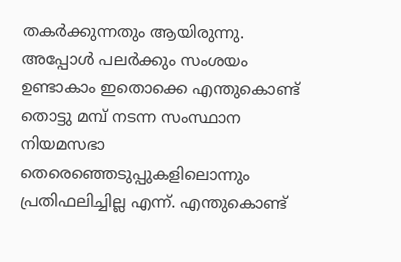തകര്‍ക്കുന്നതും ആയിരുന്നു.
അപ്പോള്‍ പലര്‍ക്കും സംശയം ഉണ്ടാകാം ഇതൊക്കെ എന്തുകൊണ്ട്‌ തൊട്ടു മമ്പ്‌ നടന്ന സംസ്ഥാന നിയമസഭാ തെരെഞ്ഞെടുപ്പുകളിലൊന്നും പ്രതിഫലിച്ചില്ല എന്ന്‌. എന്തുകൊണ്ട്‌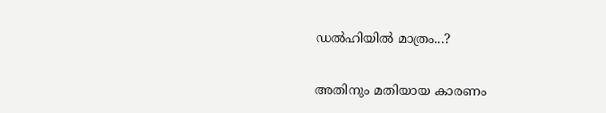ഡല്‍ഹിയില്‍ മാത്രം...?

അതിനും മതിയായ കാരണം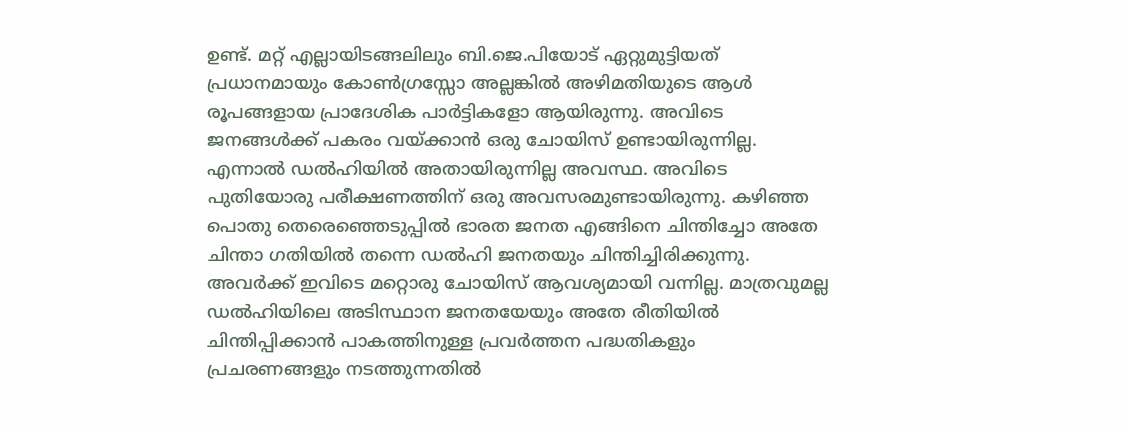ഉണ്ട്‌. മറ്റ്‌ എല്ലായിടങ്ങലിലും ബി.ജെ.പിയോട്‌ ഏറ്റുമുട്ടിയത്‌ പ്രധാനമായും കോണ്‍ഗ്രസ്സോ അല്ലങ്കില്‍ അഴിമതിയുടെ ആള്‍ രൂപങ്ങളായ പ്രാദേശിക പാര്‍ട്ടികളോ ആയിരുന്നു. അവിടെ ജനങ്ങള്‍ക്ക്‌ പകരം വയ്‌ക്കാന്‍ ഒരു ചോയിസ്‌ ഉണ്ടായിരുന്നില്ല. എന്നാല്‍ ഡല്‍ഹിയില്‍ അതായിരുന്നില്ല അവസ്ഥ. അവിടെ പുതിയോരു പരീക്ഷണത്തിന്‌ ഒരു അവസരമുണ്ടായിരുന്നു. കഴിഞ്ഞ പൊതു തെരെഞ്ഞെടുപ്പില്‍ ഭാരത ജനത എങ്ങിനെ ചിന്തിച്ചോ അതേ ചിന്താ ഗതിയില്‍ തന്നെ ഡല്‍ഹി ജനതയും ചിന്തിച്ചിരിക്കുന്നു. അവര്‍ക്ക്‌ ഇവിടെ മറ്റൊരു ചോയിസ്‌ ആവശ്യമായി വന്നില്ല. മാത്രവുമല്ല ഡല്‍ഹിയിലെ അടിസ്ഥാന ജനതയേയും അതേ രീതിയില്‍ ചിന്തിപ്പിക്കാന്‍ പാകത്തിനുള്ള പ്രവര്‍ത്തന പദ്ധതികളും പ്രചരണങ്ങളും നടത്തുന്നതില്‍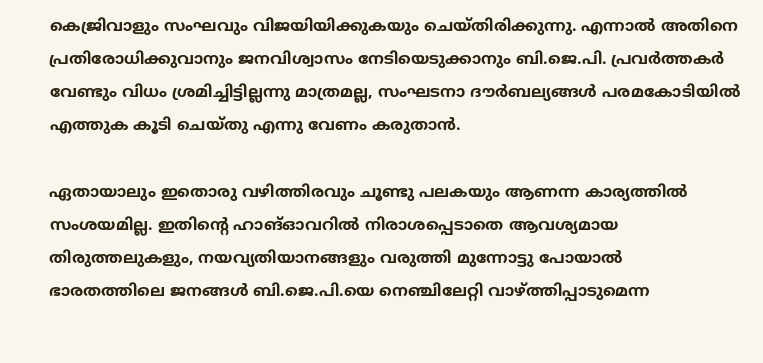കെജ്രിവാളും സംഘവും വിജയിയിക്കുകയും ചെയ്‌തിരിക്കുന്നു. എന്നാല്‍ അതിനെ പ്രതിരോധിക്കുവാനും ജനവിശ്വാസം നേടിയെടുക്കാനും ബി.ജെ.പി. പ്രവര്‍ത്തകര്‍ വേണ്ടും വിധം ശ്രമിച്ചിട്ടില്ലന്നു മാത്രമല്ല, സംഘടനാ ദൗര്‍ബല്യങ്ങള്‍ പരമകോടിയില്‍ എത്തുക കൂടി ചെയ്‌തു എന്നു വേണം കരുതാന്‍.

ഏതായാലും ഇതൊരു വഴിത്തിരവും ചൂണ്ടു പലകയും ആണന്ന കാര്യത്തില്‍ സംശയമില്ല. ഇതിന്റെ ഹാങ്‌ഓവറില്‍ നിരാശപ്പെടാതെ ആവശ്യമായ തിരുത്തലുകളും, നയവ്യതിയാനങ്ങളും വരുത്തി മുന്നോട്ടു പോയാല്‍ ഭാരതത്തിലെ ജനങ്ങള്‍ ബി.ജെ.പി.യെ നെഞ്ചിലേറ്റി വാഴ്‌ത്തിപ്പാടുമെന്ന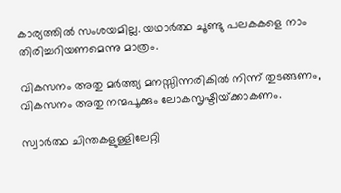കാര്യത്തില്‍ സംശയമില്ല. യഥാര്‍ത്ഥ ചൂണ്ടു പലകകളെ നാം തിരിച്ചറിയണമെന്നു മാത്രം.

വികസനം അതു മര്‍ത്ത്യ മനസ്സിന്നരികില്‍ നിന്ന്‌ തുടങ്ങണം,
വികസനം അതു നന്മപൂക്കും ലോകസൃഷ്ടിയ്‌ക്കാകണം.

സ്വാര്‍ത്ഥ ചിന്തകളുള്ളിലേറ്റി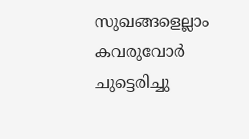സുഖങ്ങളെല്ലാം കവരുവോര്‍
ചുട്ടെരിച്ചു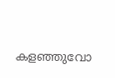കളഞ്ഞുവോ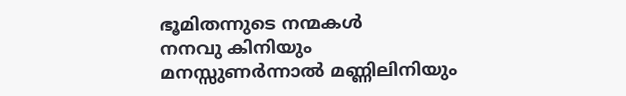ഭൂമിതന്നുടെ നന്മകള്‍
നനവു കിനിയും മനസ്സുണര്‍ന്നാല്‍ മണ്ണിലിനിയും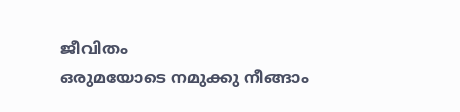ജീവിതം
ഒരുമയോടെ നമുക്കു നീങ്ങാം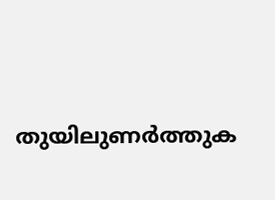തുയിലുണര്‍ത്തുക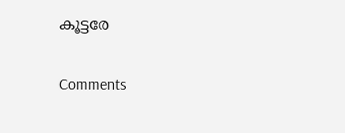കൂട്ടരേ

Comments